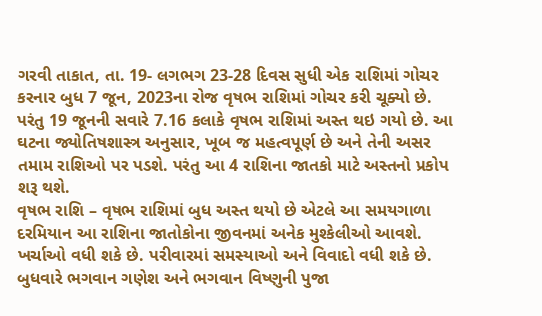ગરવી તાકાત, તા. 19- લગભગ 23-28 દિવસ સુધી એક રાશિમાં ગોચર કરનાર બુધ 7 જૂન, 2023ના રોજ વૃષભ રાશિમાં ગોચર કરી ચૂક્યો છે. પરંતુ 19 જૂનની સવારે 7.16 કલાકે વૃષભ રાશિમાં અસ્ત થઇ ગયો છે. આ ઘટના જ્યોતિષશાસ્ત્ર અનુસાર, ખૂબ જ મહત્વપૂર્ણ છે અને તેની અસર તમામ રાશિઓ પર પડશે. પરંતુ આ 4 રાશિના જાતકો માટે અસ્તનો પ્રકોપ શરૂ થશે.
વૃષભ રાશિ – વૃષભ રાશિમાં બુધ અસ્ત થયો છે એટલે આ સમયગાળા દરમિયાન આ રાશિના જાતોકોના જીવનમાં અનેક મુશ્કેલીઓ આવશે. ખર્ચાઓ વધી શકે છે. પરીવારમાં સમસ્યાઓ અને વિવાદો વધી શકે છે. બુધવારે ભગવાન ગણેશ અને ભગવાન વિષ્ણુની પુજા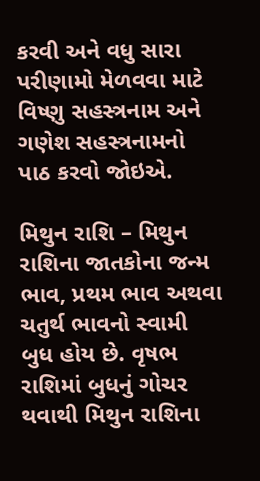કરવી અને વધુ સારા પરીણામો મેળવવા માટે વિષ્ણુ સહસ્ત્રનામ અને ગણેશ સહસ્ત્રનામનો પાઠ કરવો જોઇએ.

મિથુન રાશિ – મિથુન રાશિના જાતકોના જન્મ ભાવ, પ્રથમ ભાવ અથવા ચતુર્થ ભાવનો સ્વામી બુધ હોય છે. વૃષભ રાશિમાં બુધનું ગોચર થવાથી મિથુન રાશિના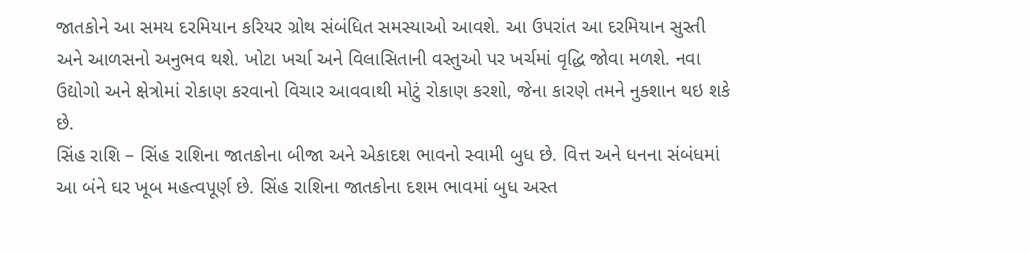જાતકોને આ સમય દરમિયાન કરિયર ગ્રોથ સંબંધિત સમસ્યાઓ આવશે. આ ઉપરાંત આ દરમિયાન સુસ્તી અને આળસનો અનુભવ થશે. ખોટા ખર્ચા અને વિલાસિતાની વસ્તુઓ પર ખર્ચમાં વૃદ્ધિ જોવા મળશે. નવા ઉદ્યોગો અને ક્ષેત્રોમાં રોકાણ કરવાનો વિચાર આવવાથી મોટું રોકાણ કરશો, જેના કારણે તમને નુક્શાન થઇ શકે છે.
સિંહ રાશિ – સિંહ રાશિના જાતકોના બીજા અને એકાદશ ભાવનો સ્વામી બુધ છે. વિત્ત અને ધનના સંબંધમાં આ બંને ઘર ખૂબ મહત્વપૂર્ણ છે. સિંહ રાશિના જાતકોના દશમ ભાવમાં બુધ અસ્ત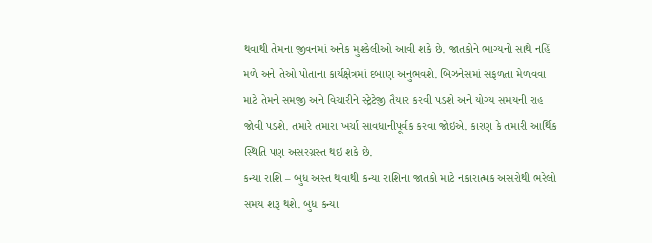થવાથી તેમના જીવનમાં અનેક મુશ્કેલીઓ આવી શકે છે. જાતકોને ભાગ્યનો સાથે નહિં મળે અને તેઓ પોતાના કાર્યક્ષેત્રમાં દબાણ અનુભવશે. બિઝનેસમાં સફળતા મેળવવા માટે તેમને સમજી અને વિચારીને સ્ટ્રેટેજી તૈયાર કરવી પડશે અને યોગ્ય સમયની રાહ જોવી પડશે. તમારે તમારા ખર્ચા સાવધાનીપૂર્વક કરવા જોઇએ. કારણ કે તમારી આર્થિક સ્થિતિ પણ અસરગ્રસ્ત થઇ શકે છે.
કન્યા રાશિ – બુધ અસ્ત થવાથી કન્યા રાશિના જાતકો માટે નકારાત્મક અસરોથી ભરેલો સમય શરૂ થશે. બુધ કન્યા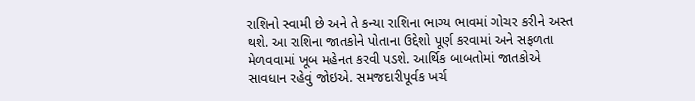રાશિનો સ્વામી છે અને તે કન્યા રાશિના ભાગ્ય ભાવમાં ગોચર કરીને અસ્ત થશે. આ રાશિના જાતકોને પોતાના ઉદ્દેશો પૂર્ણ કરવામાં અને સફળતા મેળવવામાં ખૂબ મહેનત કરવી પડશે. આર્થિક બાબતોમાં જાતકોએ સાવધાન રહેવું જોઇએ. સમજદારીપૂર્વક ખર્ચ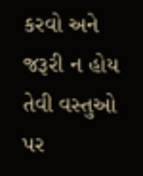કરવો અને જરૂરી ન હોય તેવી વસ્તુઓ પર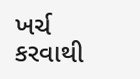ખર્ચ કરવાથી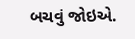બચવું જોઇએ.